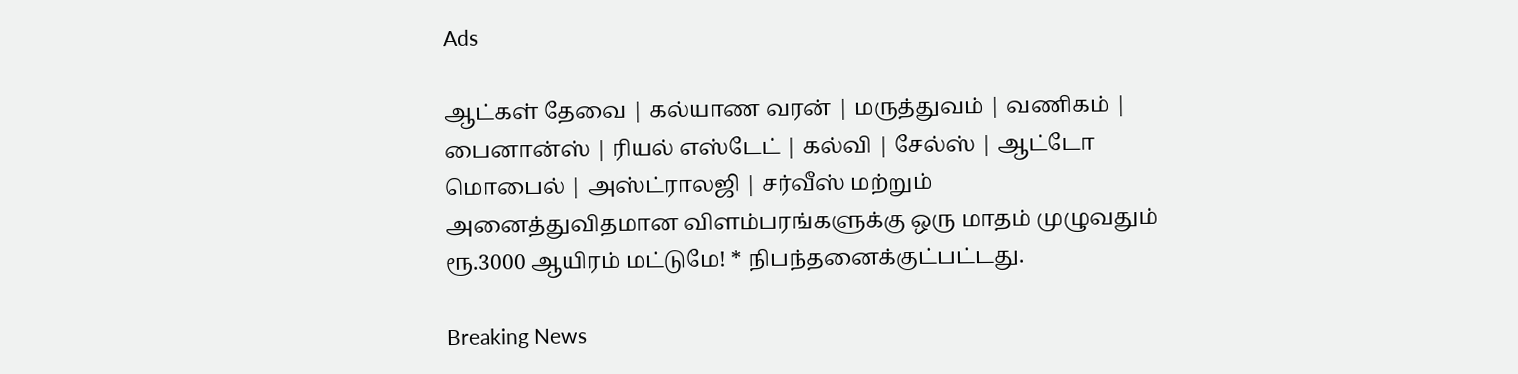Ads

ஆட்கள் தேவை | கல்யாண வரன் | மருத்துவம் | வணிகம் | பைனான்ஸ் | ரியல் எஸ்டேட் | கல்வி | சேல்ஸ் | ஆட்டோ மொபைல் | அஸ்ட்ராலஜி | சர்வீஸ் மற்றும் அனைத்துவிதமான விளம்பரங்களுக்கு ஒரு மாதம் முழுவதும் ரூ.3000 ஆயிரம் மட்டுமே! * நிபந்தனைக்குட்பட்டது.

Breaking News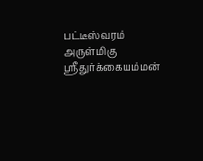பட்டீஸ்வரம் அருள்மிகு ஸ்ரீதுர்க்கையம்மன்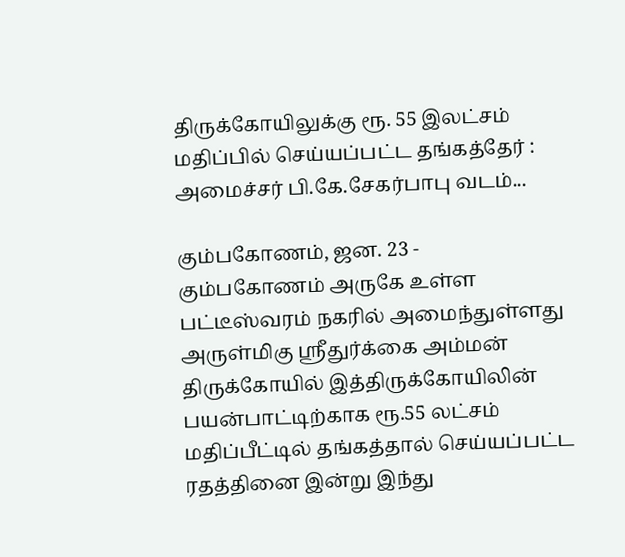திருக்கோயிலுக்கு ரூ. 55 இலட்சம் மதிப்பில் செய்யப்பட்ட தங்கத்தேர் : அமைச்சர் பி.கே.சேகர்பாபு வடம்...

கும்பகோணம், ஜன. 23 - கும்பகோணம் அருகே உள்ள பட்டீஸ்வரம் நகரில் அமைந்துள்ளது அருள்மிகு ஸ்ரீதுர்க்கை அம்மன் திருக்கோயில் இத்திருக்கோயிலின் பயன்பாட்டிற்காக ரூ.55 லட்சம் மதிப்பீட்டில் தங்கத்தால் செய்யப்பட்ட ரதத்தினை இன்று இந்து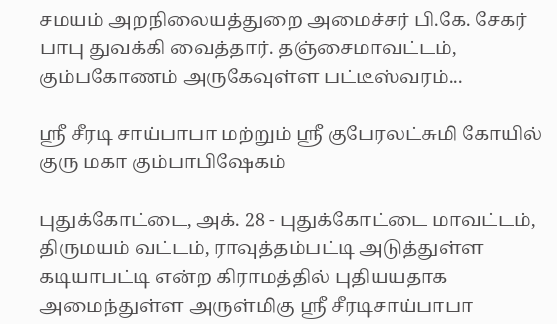சமயம் அறநிலையத்துறை அமைச்சர் பி.கே. சேகர் பாபு துவக்கி வைத்தார். தஞ்சைமாவட்டம், கும்பகோணம் அருகேவுள்ள பட்டீஸ்வரம்...

ஸ்ரீ சீரடி சாய்பாபா மற்றும் ஸ்ரீ குபேரலட்சுமி கோயில் குரு மகா கும்பாபிஷேகம்

புதுக்கோட்டை, அக். 28 - புதுக்கோட்டை மாவட்டம், திருமயம் வட்டம், ராவுத்தம்பட்டி அடுத்துள்ள கடியாபட்டி என்ற கிராமத்தில் புதியயதாக அமைந்துள்ள அருள்மிகு ஸ்ரீ சீரடிசாய்பாபா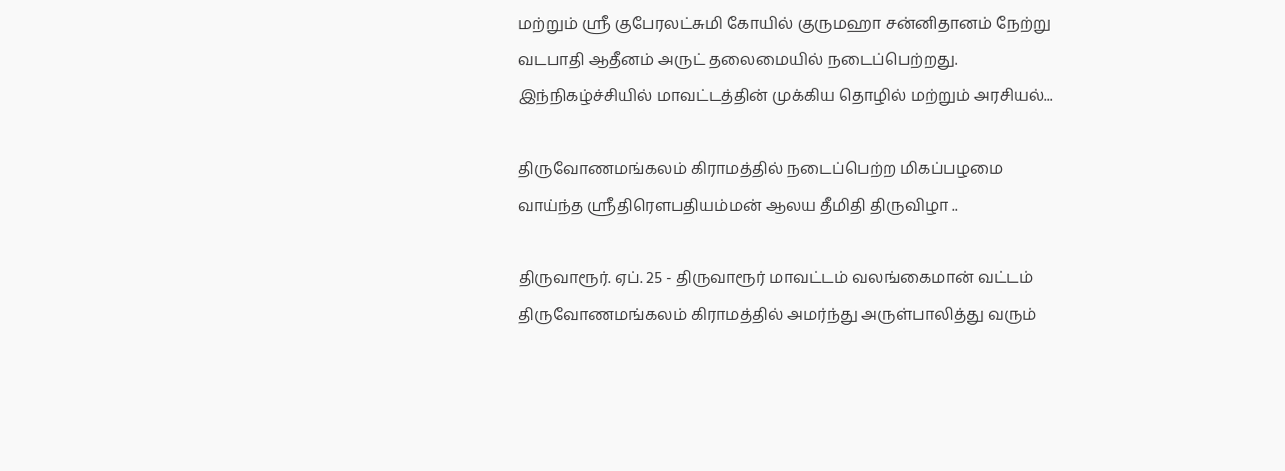மற்றும் ஶ்ரீ குபேரலட்சுமி கோயில் குருமஹா சன்னிதானம் நேற்று வடபாதி ஆதீனம் அருட் தலைமையில் நடைப்பெற்றது. இந்நிகழ்ச்சியில் மாவட்டத்தின் முக்கிய தொழில் மற்றும் அரசியல்...

திருவோணமங்கலம் கிராமத்தில் நடைப்பெற்ற மிகப்பழமை வாய்ந்த ஸ்ரீதிரௌபதியம்மன் ஆலய தீமிதி திருவிழா ..

திருவாரூர். ஏப். 25 - திருவாரூர் மாவட்டம் வலங்கைமான் வட்டம் திருவோணமங்கலம் கிராமத்தில் அமர்ந்து அருள்பாலித்து வரும்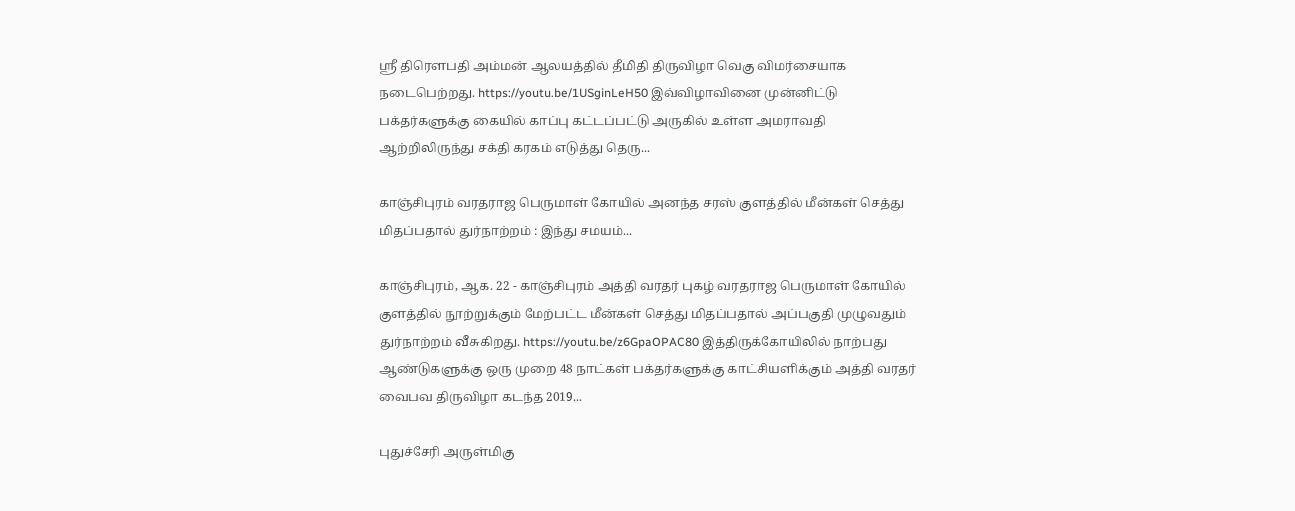ஸ்ரீ திரௌபதி அம்மன் ஆலயத்தில் தீமிதி திருவிழா வெகு விமர்சையாக நடைபெற்றது. https://youtu.be/1USginLeH50 இவ்விழாவினை முன்னிட்டு பக்தர்களுக்கு கையில் காப்பு கட்டப்பட்டு அருகில் உள்ள அமராவதி ஆற்றிலிருந்து சக்தி கரகம் எடுத்து தெரு...

காஞ்சிபுரம் வரதராஜ பெருமாள் கோயில் அனந்த சரஸ் குளத்தில் மீன்கள் செத்து மிதப்பதால் துர்நாற்றம் : இந்து சமயம்...

காஞ்சிபுரம், ஆக. 22 - காஞ்சிபுரம் அத்தி வரதர் புகழ் வரதராஜ பெருமாள் கோயில் குளத்தில் நூற்றுக்கும் மேற்பட்ட மீன்கள் செத்து மிதப்பதால் அப்பகுதி முழுவதும் துர்நாற்றம் வீசுகிறது. https://youtu.be/z6GpaOPAC80 இத்திருக்கோயிலில் நாற்பது ஆண்டுகளுக்கு ஒரு முறை 48 நாட்கள் பக்தர்களுக்கு காட்சியளிக்கும் அத்தி வரதர் வைபவ திருவிழா கடந்த 2019...

புதுச்சேரி அருள்மிகு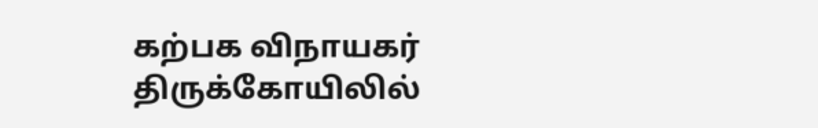கற்பக விநாயகர் திருக்கோயிலில்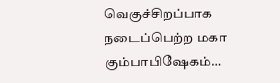வெகுச்சிறப்பாக நடைப்பெற்ற மகா கும்பாபிஷேகம்…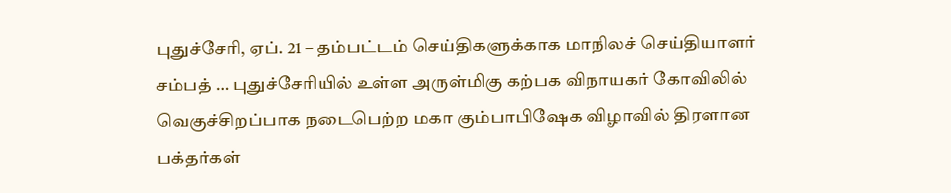புதுச்சேரி, ஏப். 21 – தம்பட்டம் செய்திகளுக்காக மாநிலச் செய்தியாளர்  சம்பத் … புதுச்சேரியில் உள்ள அருள்மிகு கற்பக விநாயகர் கோவிலில் வெகுச்சிறப்பாக நடைபெற்ற மகா கும்பாபிஷேக விழாவில் திரளான பக்தர்கள்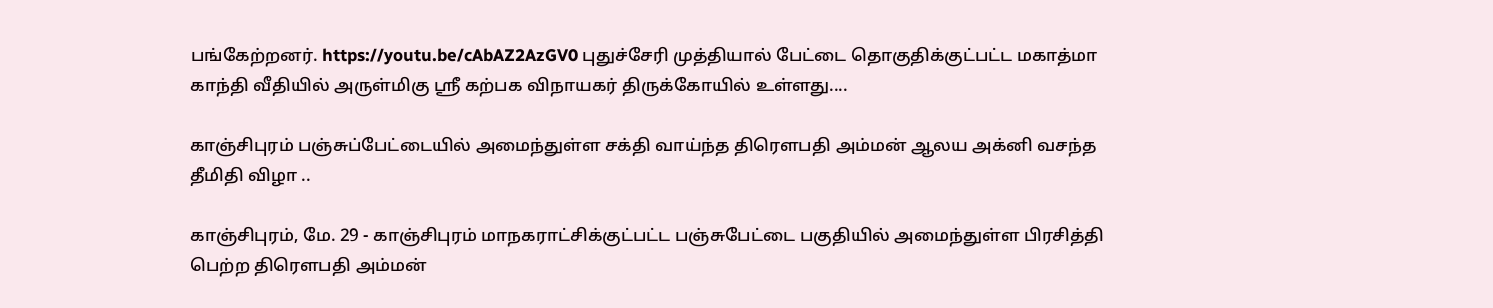பங்கேற்றனர். https://youtu.be/cAbAZ2AzGV0 புதுச்சேரி முத்தியால் பேட்டை தொகுதிக்குட்பட்ட மகாத்மா காந்தி வீதியில் அருள்மிகு ஸ்ரீ கற்பக விநாயகர் திருக்கோயில் உள்ளது....

காஞ்சிபுரம் பஞ்சுப்பேட்டையில் அமைந்துள்ள சக்தி வாய்ந்த திரௌபதி அம்மன் ஆலய அக்னி வசந்த தீமிதி விழா ..

காஞ்சிபுரம், மே. 29 - காஞ்சிபுரம் மாநகராட்சிக்குட்பட்ட பஞ்சுபேட்டை பகுதியில் அமைந்துள்ள பிரசித்தி பெற்ற திரௌபதி அம்மன்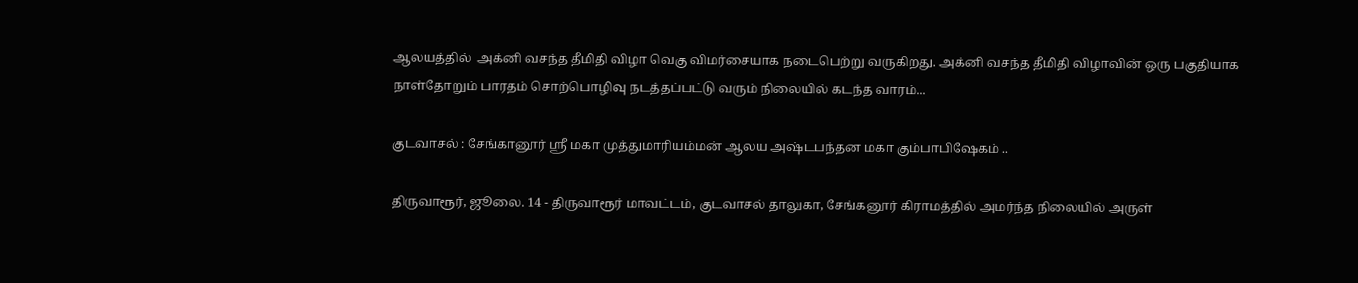ஆலயத்தில்  அக்னி வசந்த தீமிதி விழா வெகு விமர்சையாக நடைபெற்று வருகிறது. அக்னி வசந்த தீமிதி விழாவின் ஒரு பகுதியாக நாள்தோறும் பாரதம் சொற்பொழிவு நடத்தப்பட்டு வரும் நிலையில் கடந்த வாரம்...

குடவாசல் : சேங்கானூர் ஸ்ரீ மகா முத்துமாரியம்மன் ஆலய அஷ்டபந்தன மகா கும்பாபிஷேகம் ..

திருவாரூர், ஜூலை. 14 - திருவாரூர் மாவட்டம், குடவாசல் தாலுகா, சேங்கனூர் கிராமத்தில் அமர்ந்த நிலையில் அருள்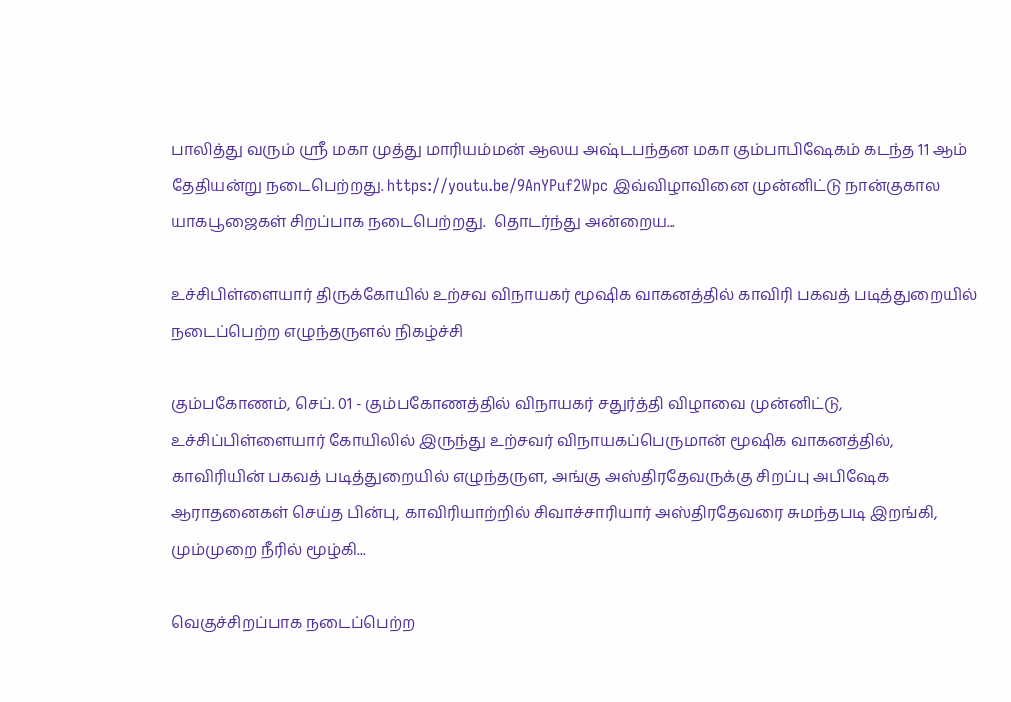பாலித்து வரும் ஸ்ரீ மகா முத்து மாரியம்மன் ஆலய அஷ்டபந்தன மகா கும்பாபிஷேகம் கடந்த 11 ஆம் தேதியன்று நடைபெற்றது. https://youtu.be/9AnYPuf2Wpc இவ்விழாவினை முன்னிட்டு நான்குகால யாகபூஜைகள் சிறப்பாக நடைபெற்றது.  தொடர்ந்து அன்றைய...

உச்சிபிள்ளையார் திருக்கோயில் உற்சவ விநாயகர் மூஷிக வாகனத்தில் காவிரி பகவத் படித்துறையில் நடைப்பெற்ற எழுந்தருளல் நிகழ்ச்சி

கும்பகோணம், செப். 01 - கும்பகோணத்தில் விநாயகர் சதுர்த்தி விழாவை முன்னிட்டு,  உச்சிப்பிள்ளையார் கோயிலில் இருந்து உற்சவர் விநாயகப்பெருமான் மூஷிக வாகனத்தில், காவிரியின் பகவத் படித்துறையில் எழுந்தருள, அங்கு அஸ்திரதேவருக்கு சிறப்பு அபிஷேக ஆராதனைகள் செய்த பின்பு, காவிரியாற்றில் சிவாச்சாரியார் அஸ்திரதேவரை சுமந்தபடி இறங்கி, மும்முறை நீரில் மூழ்கி...

வெகுச்சிறப்பாக நடைப்பெற்ற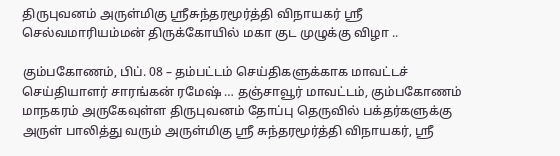திருபுவனம் அருள்மிகு ஸ்ரீசுந்தரமூர்த்தி விநாயகர் ஸ்ரீ செல்வமாரியம்மன் திருக்கோயில் மகா குட முழுக்கு விழா ..

கும்பகோணம், பிப். 08 – தம்பட்டம் செய்திகளுக்காக மாவட்டச் செய்தியாளர் சாரங்கன் ரமேஷ் … தஞ்சாவூர் மாவட்டம், கும்பகோணம் மாநகரம் அருகேவுள்ள திருபுவனம் தோப்பு தெருவில் பக்தர்களுக்கு அருள் பாலித்து வரும் அருள்மிகு ஸ்ரீ சுந்தரமூர்த்தி விநாயகர், ஸ்ரீ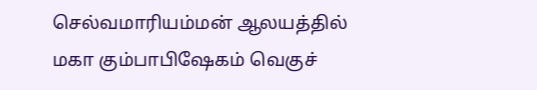செல்வமாரியம்மன் ஆலயத்தில் மகா கும்பாபிஷேகம் வெகுச்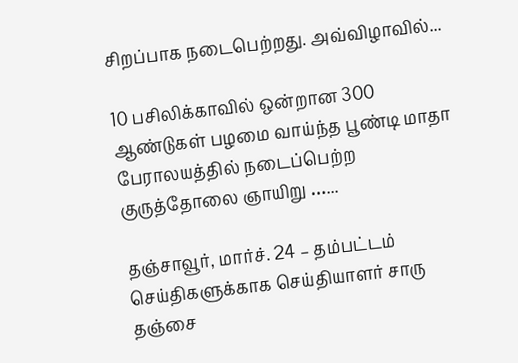சிறப்பாக நடைபெற்றது. அவ்விழாவில்...

10 பசிலிக்காவில் ஒன்றான 300 ஆண்டுகள் பழமை வாய்ந்த பூண்டி மாதா பேராலயத்தில் நடைப்பெற்ற குருத்தோலை ஞாயிறு …...

தஞ்சாவூர், மார்ச். 24 – தம்பட்டம் செய்திகளுக்காக செய்தியாளர் சாரு தஞ்சை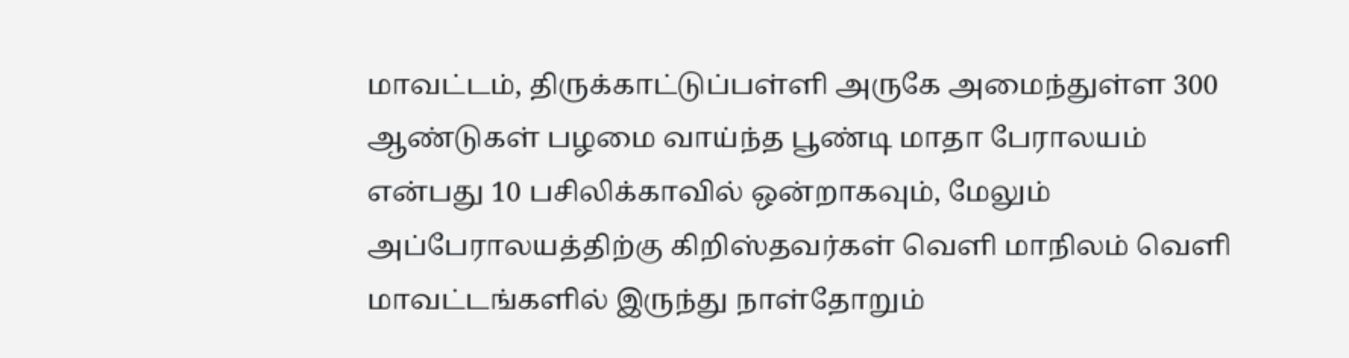மாவட்டம், திருக்காட்டுப்பள்ளி அருகே அமைந்துள்ள 300 ஆண்டுகள் பழமை வாய்ந்த பூண்டி மாதா பேராலயம் என்பது 10 பசிலிக்காவில் ஒன்றாகவும், மேலும் அப்பேராலயத்திற்கு கிறிஸ்தவர்கள் வெளி மாநிலம் வெளி மாவட்டங்களில் இருந்து நாள்தோறும்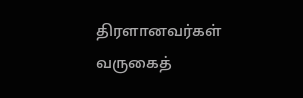திரளானவர்கள் வருகைத்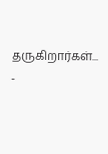தருகிறார்கள்...
-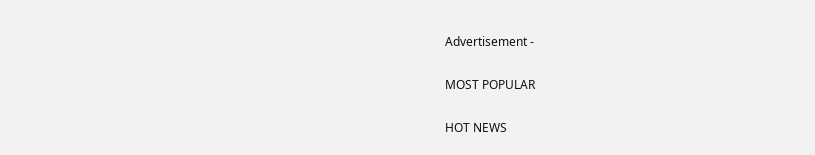Advertisement -

MOST POPULAR

HOT NEWS